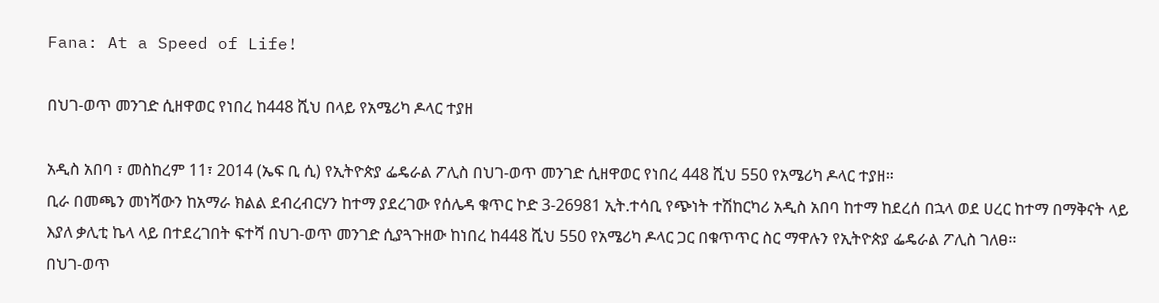Fana: At a Speed of Life!

በህገ-ወጥ መንገድ ሲዘዋወር የነበረ ከ448 ሺህ በላይ የአሜሪካ ዶላር ተያዘ

አዲስ አበባ ፣ መስከረም 11፣ 2014 (ኤፍ ቢ ሲ) የኢትዮጵያ ፌዴራል ፖሊስ በህገ-ወጥ መንገድ ሲዘዋወር የነበረ 448 ሺህ 550 የአሜሪካ ዶላር ተያዘ።
ቢራ በመጫን መነሻውን ከአማራ ክልል ደብረብርሃን ከተማ ያደረገው የሰሌዳ ቁጥር ኮድ 3-26981 ኢት.ተሳቢ የጭነት ተሽከርካሪ አዲስ አበባ ከተማ ከደረሰ በኋላ ወደ ሀረር ከተማ በማቅናት ላይ እያለ ቃሊቲ ኬላ ላይ በተደረገበት ፍተሻ በህገ-ወጥ መንገድ ሲያጓጉዘው ከነበረ ከ448 ሺህ 550 የአሜሪካ ዶላር ጋር በቁጥጥር ስር ማዋሉን የኢትዮጵያ ፌዴራል ፖሊስ ገለፀ፡፡
በህገ-ወጥ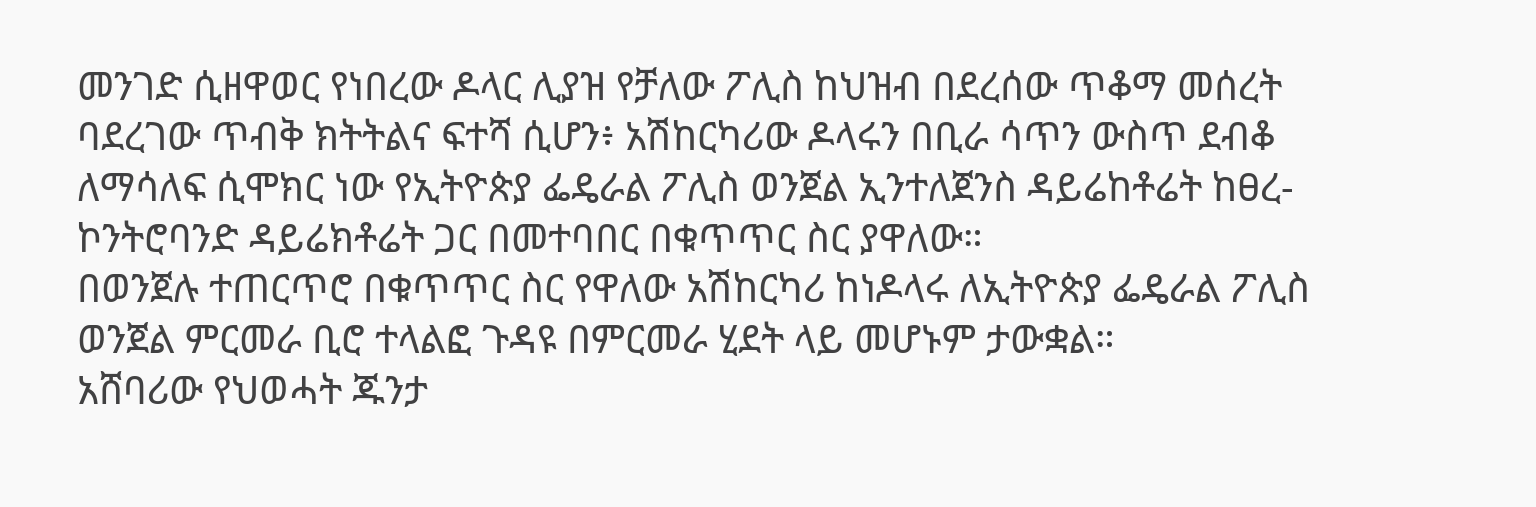መንገድ ሲዘዋወር የነበረው ዶላር ሊያዝ የቻለው ፖሊስ ከህዝብ በደረሰው ጥቆማ መሰረት ባደረገው ጥብቅ ክትትልና ፍተሻ ሲሆን፥ አሽከርካሪው ዶላሩን በቢራ ሳጥን ውስጥ ደብቆ ለማሳለፍ ሲሞክር ነው የኢትዮጵያ ፌዴራል ፖሊስ ወንጀል ኢንተለጀንስ ዳይሬከቶሬት ከፀረ-ኮንትሮባንድ ዳይሬክቶሬት ጋር በመተባበር በቁጥጥር ስር ያዋለው።
በወንጀሉ ተጠርጥሮ በቁጥጥር ስር የዋለው አሽከርካሪ ከነዶላሩ ለኢትዮጵያ ፌዴራል ፖሊስ ወንጀል ምርመራ ቢሮ ተላልፎ ጉዳዩ በምርመራ ሂደት ላይ መሆኑም ታውቋል።
አሸባሪው የህወሓት ጁንታ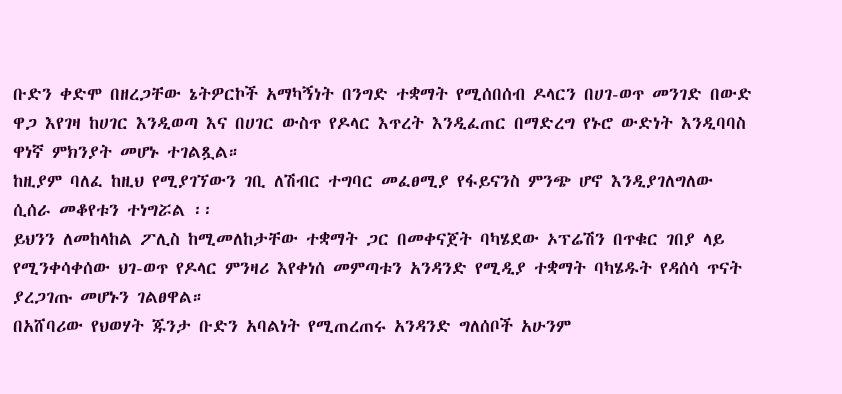ቡድን ቀድሞ በዘረጋቸው ኔትዎርኮች አማካኝነት በንግድ ተቋማት የሚሰበሰብ ዶላርን በሀገ-ወጥ መንገድ በውድ ዋጋ እየገዛ ከሀገር እንዲወጣ እና በሀገር ውስጥ የዶላር እጥረት እንዲፈጠር በማድረግ የኑሮ ውድነት እንዲባባስ ዋነኛ ምክንያት መሆኑ ተገልጿል።
ከዚያም ባለፈ ከዚህ የሚያገኘውን ገቢ ለሽብር ተግባር መፈፀሚያ የፋይናንስ ምንጭ ሆኖ እንዲያገለግለው ሲሰራ መቆየቱን ተነግሯል ፡፡
ይህንን ለመከላከል ፖሊስ ከሚመለከታቸው ተቋማት ጋር በመቀናጀት ባካሄደው ኦፕሬሽን በጥቁር ገበያ ላይ የሚንቀሳቀሰው ህገ-ወጥ የዶላር ምንዛሪ እየቀነሰ መምጣቱን አንዳንድ የሚዲያ ተቋማት ባካሄዱት የዳሰሳ ጥናት ያረጋገጡ መሆኑን ገልፀዋል።
በአሸባሪው የህወሃት ጁንታ ቡድን አባልነት የሚጠረጠሩ አንዳንድ ግለሰቦች አሁንም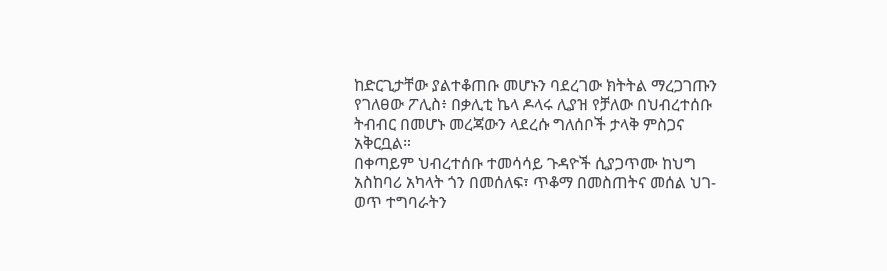ከድርጊታቸው ያልተቆጠቡ መሆኑን ባደረገው ክትትል ማረጋገጡን የገለፀው ፖሊስ፥ በቃሊቲ ኬላ ዶላሩ ሊያዝ የቻለው በህብረተሰቡ ትብብር በመሆኑ መረጃውን ላደረሱ ግለሰቦች ታላቅ ምስጋና አቅርቧል።
በቀጣይም ህብረተሰቡ ተመሳሳይ ጉዳዮች ሲያጋጥሙ ከህግ አስከባሪ አካላት ጎን በመሰለፍ፣ ጥቆማ በመስጠትና መሰል ህገ-ወጥ ተግባራትን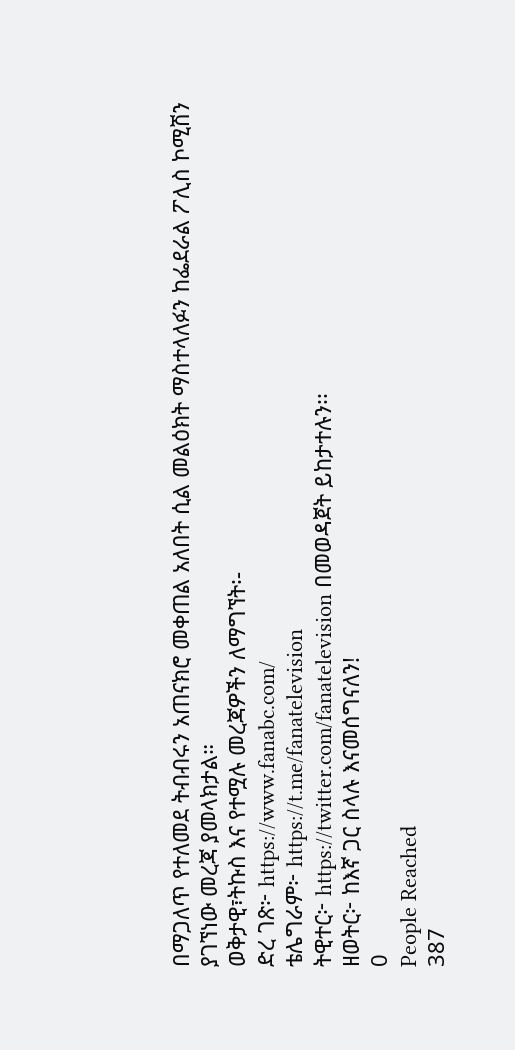በማጋለጥ የተለመደ ትብብሩን አጠናክሮ መቀጠል አለበት ሲል መልዕክት ማስተላለፉን ከፌደራል ፖሊስ ኮሚሽን ያገኘነው መረጃ ያመላክታል።
ወቅታዊ፣ትኩስ እና የተሟሉ መረጃዎችን ለማግኘት፡-
ድረ ገጽ፦ https://www.fanabc.com/
ቴሌግራም፦ https://t.me/fanatelevision
ትዊተር፦ https://twitter.com/fanatelevision በመወዳጀት ይከታተሉን፡፡
ዘወትር፦ ከእኛ ጋር ስላሉ እናመሰግናለን!
0
People Reached
387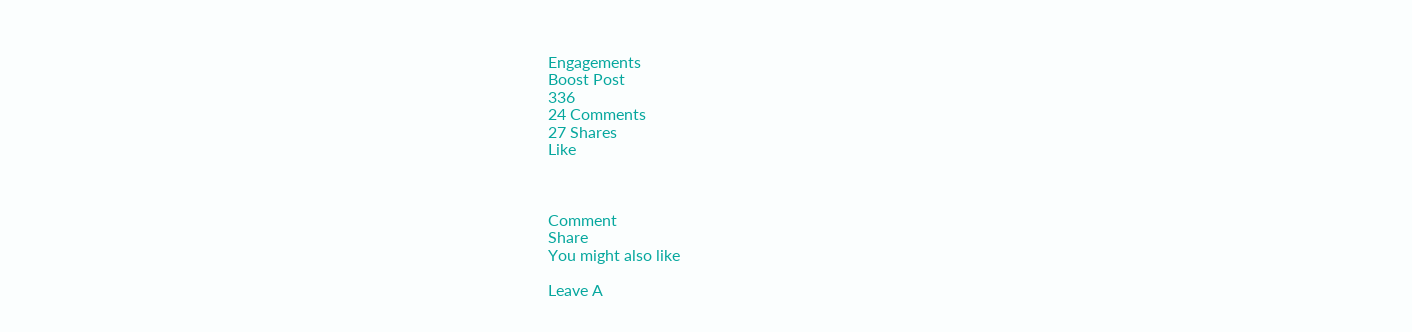Engagements
Boost Post
336
24 Comments
27 Shares
Like



Comment
Share
You might also like

Leave A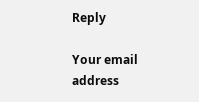Reply

Your email address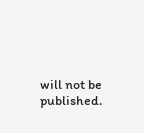will not be published.